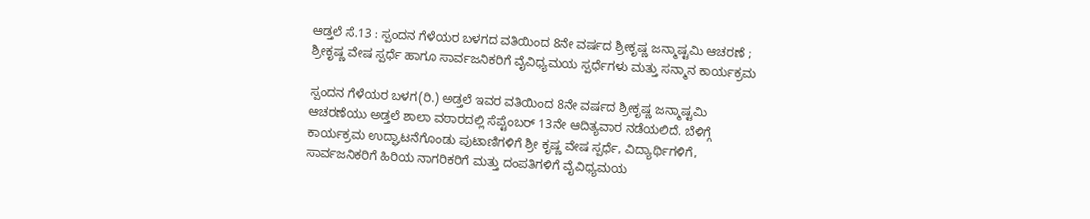ಆಡ್ತಲೆ ಸೆ.13 : ಸ್ಪಂದನ ಗೆಳೆಯರ ಬಳಗದ ವತಿಯಿಂದ 8ನೇ ವರ್ಷದ ಶ್ರೀಕೃಷ್ಣ ಜನ್ಮಾಷ್ಟಮಿ ಆಚರಣೆ ; ಶ್ರೀಕೃಷ್ಣ ವೇಷ ಸ್ಪರ್ಧೆ ಹಾಗೂ ಸಾರ್ವಜನಿಕರಿಗೆ ವೈವಿಧ್ಯಮಯ ಸ್ಪರ್ಧೆಗಳು ಮತ್ತು ಸನ್ಮಾನ ಕಾರ್ಯಕ್ರಮ

ಸ್ಪಂದನ ಗೆಳೆಯರ ಬಳಗ(ರಿ.) ಅಡ್ತಲೆ ಇವರ ವತಿಯಿಂದ 8ನೇ ವರ್ಷದ ಶ್ರೀಕೃಷ್ಣ ಜನ್ಮಾಷ್ಟಮಿ ಆಚರಣೆಯು ಅಡ್ತಲೆ ಶಾಲಾ ವಠಾರದಲ್ಲಿ ಸೆಪ್ಟೆಂಬರ್ 13ನೇ ಆದಿತ್ಯವಾರ ನಡೆಯಲಿದೆ. ಬೆಳಿಗ್ಗೆ ಕಾರ್ಯಕ್ರಮ ಉದ್ಘಾಟನೆಗೊಂಡು ಪುಟಾಣಿಗಳಿಗೆ ಶ್ರೀ ಕೃಷ್ಣ ವೇಷ ಸ್ಪರ್ಧೆ, ವಿದ್ಯಾರ್ಥಿಗಳಿಗೆ, ಸಾರ್ವಜನಿಕರಿಗೆ ಹಿರಿಯ ನಾಗರಿಕರಿಗೆ ಮತ್ತು ದಂಪತಿಗಳಿಗೆ ವೈವಿಧ್ಯಮಯ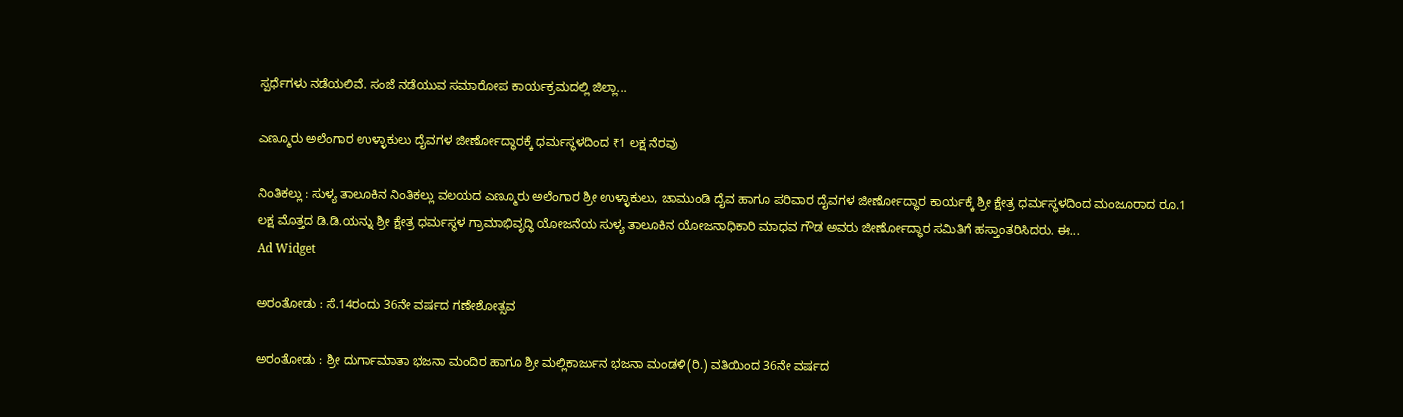ಸ್ಪರ್ಧೆಗಳು ನಡೆಯಲಿವೆ. ಸಂಜೆ ನಡೆಯುವ ಸಮಾರೋಪ ಕಾರ್ಯಕ್ರಮದಲ್ಲಿ ಜಿಲ್ಲಾ...

ಎಣ್ಮೂರು ಅಲೆಂಗಾರ ಉಳ್ಳಾಕುಲು ದೈವಗಳ ಜೀರ್ಣೋದ್ಧಾರಕ್ಕೆ ಧರ್ಮಸ್ಥಳದಿಂದ ₹1 ಲಕ್ಷ ನೆರವು

ನಿಂತಿಕಲ್ಲು : ಸುಳ್ಯ ತಾಲೂಕಿನ ನಿಂತಿಕಲ್ಲು ವಲಯದ ಎಣ್ಮೂರು ಅಲೆಂಗಾರ ಶ್ರೀ ಉಳ್ಳಾಕುಲು, ಚಾಮುಂಡಿ ದೈವ ಹಾಗೂ ಪರಿವಾರ ದೈವಗಳ ಜೀರ್ಣೋದ್ಧಾರ ಕಾರ್ಯಕ್ಕೆ ಶ್ರೀ ಕ್ಷೇತ್ರ ಧರ್ಮಸ್ಥಳದಿಂದ ಮಂಜೂರಾದ ರೂ.1 ಲಕ್ಷ ಮೊತ್ತದ ಡಿ.ಡಿ.ಯನ್ನು ಶ್ರೀ ಕ್ಷೇತ್ರ ಧರ್ಮಸ್ಥಳ ಗ್ರಾಮಾಭಿವೃದ್ಧಿ ಯೋಜನೆಯ ಸುಳ್ಯ ತಾಲೂಕಿನ ಯೋಜನಾಧಿಕಾರಿ ಮಾಧವ ಗೌಡ ಅವರು ಜೀರ್ಣೋದ್ಧಾರ ಸಮಿತಿಗೆ ಹಸ್ತಾಂತರಿಸಿದರು. ಈ...
Ad Widget

ಅರಂತೋಡು : ಸೆ.14ರಂದು 36ನೇ ವರ್ಷದ ಗಣೇಶೋತ್ಸವ

ಅರಂತೋಡು : ಶ್ರೀ ದುರ್ಗಾಮಾತಾ ಭಜನಾ ಮಂದಿರ ಹಾಗೂ ಶ್ರೀ ಮಲ್ಲಿಕಾರ್ಜುನ ಭಜನಾ ಮಂಡಳಿ(ರಿ.) ವತಿಯಿಂದ 36ನೇ ವರ್ಷದ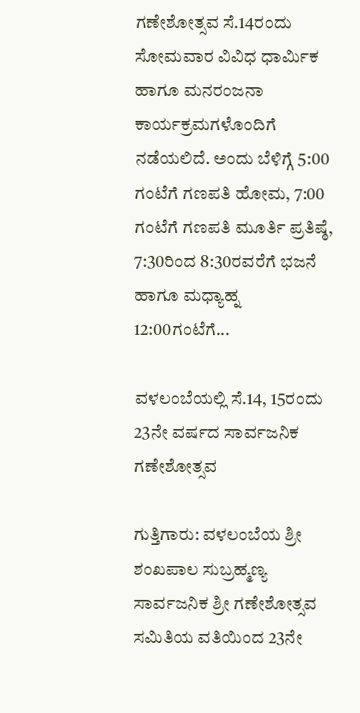ಗಣೇಶೋತ್ಸವ ಸೆ.14ರಂದು ಸೋಮವಾರ ವಿವಿಧ ಧಾರ್ಮಿಕ ಹಾಗೂ ಮನರಂಜನಾ ಕಾರ್ಯಕ್ರಮಗಳೊಂದಿಗೆ ನಡೆಯಲಿದೆ. ಅಂದು ಬೆಳಿಗ್ಗೆ 5:00 ಗಂಟೆಗೆ ಗಣಪತಿ ಹೋಮ, 7:00 ಗಂಟೆಗೆ ಗಣಪತಿ ಮೂರ್ತಿ ಪ್ರತಿಷ್ಠೆ, 7:30ರಿಂದ 8:30ರವರೆಗೆ ಭಜನೆ ಹಾಗೂ ಮಧ್ಯಾಹ್ನ 12:00ಗಂಟೆಗೆ...

ವಳಲಂಬೆಯಲ್ಲಿ ಸೆ.14, 15ರಂದು 23ನೇ ವರ್ಷದ ಸಾರ್ವಜನಿಕ ಗಣೇಶೋತ್ಸವ

ಗುತ್ತಿಗಾರು: ವಳಲಂಬೆಯ ಶ್ರೀ ಶಂಖಪಾಲ ಸುಬ್ರಹ್ಮಣ್ಯ ಸಾರ್ವಜನಿಕ ಶ್ರೀ ಗಣೇಶೋತ್ಸವ ಸಮಿತಿಯ ವತಿಯಿಂದ 23ನೇ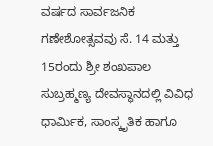ವರ್ಷದ ಸಾರ್ವಜನಿಕ ಗಣೇಶೋತ್ಸವವು ಸೆ. 14 ಮತ್ತು 15ರಂದು ಶ್ರೀ ಶಂಖಪಾಲ ಸುಬ್ರಹ್ಮಣ್ಯ ದೇವಸ್ಥಾನದಲ್ಲಿ ವಿವಿಧ ಧಾರ್ಮಿಕ, ಸಾಂಸ್ಕೃತಿಕ ಹಾಗೂ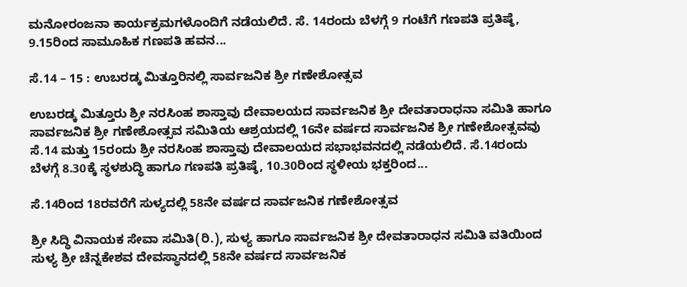ಮನೋರಂಜನಾ ಕಾರ್ಯಕ್ರಮಗಳೊಂದಿಗೆ ನಡೆಯಲಿದೆ. ಸೆ. 14ರಂದು ಬೆಳಗ್ಗೆ 9 ಗಂಟೆಗೆ ಗಣಪತಿ ಪ್ರತಿಷ್ಠೆ, 9.15ರಿಂದ ಸಾಮೂಹಿಕ ಗಣಪತಿ ಹವನ...

ಸೆ.14 – 15 : ಉಬರಡ್ಕ ಮಿತ್ತೂರಿನಲ್ಲಿ ಸಾರ್ವಜನಿಕ ಶ್ರೀ ಗಣೇಶೋತ್ಸವ

ಉಬರಡ್ಕ ಮಿತ್ತೂರು ಶ್ರೀ ನರಸಿಂಹ ಶಾಸ್ತಾವು ದೇವಾಲಯದ ಸಾರ್ವಜನಿಕ ಶ್ರೀ ದೇವತಾರಾಧನಾ ಸಮಿತಿ ಹಾಗೂ ಸಾರ್ವಜನಿಕ ಶ್ರೀ ಗಣೇಶೋತ್ಸವ ಸಮಿತಿಯ ಆಶ್ರಯದಲ್ಲಿ 16ನೇ ವರ್ಷದ ಸಾರ್ವಜನಿಕ ಶ್ರೀ ಗಣೇಶೋತ್ಸವವು ಸೆ.14 ಮತ್ತು 15ರಂದು ಶ್ರೀ ನರಸಿಂಹ ಶಾಸ್ತಾವು ದೇವಾಲಯದ ಸಭಾಭವನದಲ್ಲಿ ನಡೆಯಲಿದೆ. ಸೆ.14ರಂದು ಬೆಳಗ್ಗೆ 8.30ಕ್ಕೆ ಸ್ಥಳಶುದ್ಧಿ ಹಾಗೂ ಗಣಪತಿ ಪ್ರತಿಷ್ಠೆ, 10.30ರಿಂದ ಸ್ಥಳೀಯ ಭಕ್ತರಿಂದ...

ಸೆ.14ರಿಂದ 18ರವರೆಗೆ ಸುಳ್ಯದಲ್ಲಿ 58ನೇ ವರ್ಷದ ಸಾರ್ವಜನಿಕ ಗಣೇಶೋತ್ಸವ

ಶ್ರೀ ಸಿದ್ಧಿ ವಿನಾಯಕ ಸೇವಾ ಸಮಿತಿ(ರಿ.), ಸುಳ್ಯ ಹಾಗೂ ಸಾರ್ವಜನಿಕ ಶ್ರೀ ದೇವತಾರಾಧನ ಸಮಿತಿ ವತಿಯಿಂದ ಸುಳ್ಯ ಶ್ರೀ ಚೆನ್ನಕೇಶವ ದೇವಸ್ಥಾನದಲ್ಲಿ 58ನೇ ವರ್ಷದ ಸಾರ್ವಜನಿಕ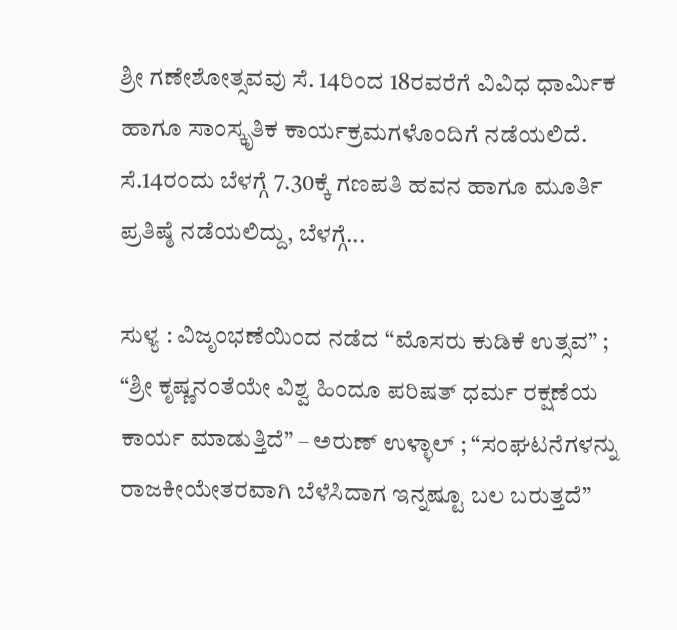ಶ್ರೀ ಗಣೇಶೋತ್ಸವವು ಸೆ. 14ರಿಂದ 18ರವರೆಗೆ ವಿವಿಧ ಧಾರ್ಮಿಕ ಹಾಗೂ ಸಾಂಸ್ಕೃತಿಕ ಕಾರ್ಯಕ್ರಮಗಳೊಂದಿಗೆ ನಡೆಯಲಿದೆ. ಸೆ.14ರಂದು ಬೆಳಗ್ಗೆ 7.30ಕ್ಕೆ ಗಣಪತಿ ಹವನ ಹಾಗೂ ಮೂರ್ತಿ ಪ್ರತಿಷ್ಠೆ ನಡೆಯಲಿದ್ದು, ಬೆಳಗ್ಗೆ...

ಸುಳ್ಯ : ವಿಜೃಂಭಣೆಯಿಂದ ನಡೆದ “ಮೊಸರು ಕುಡಿಕೆ ಉತ್ಸವ” ; “ಶ್ರೀ ಕೃಷ್ಣನಂತೆಯೇ ವಿಶ್ವ ಹಿಂದೂ ಪರಿಷತ್ ಧರ್ಮ ರಕ್ಷಣೆಯ ಕಾರ್ಯ ಮಾಡುತ್ತಿದೆ” – ಅರುಣ್ ಉಳ್ಳಾಲ್ ; “ಸಂಘಟನೆಗಳನ್ನು ರಾಜಕೀಯೇತರವಾಗಿ ಬೆಳೆಸಿದಾಗ ಇನ್ನಷ್ಟೂ ಬಲ ಬರುತ್ತದೆ”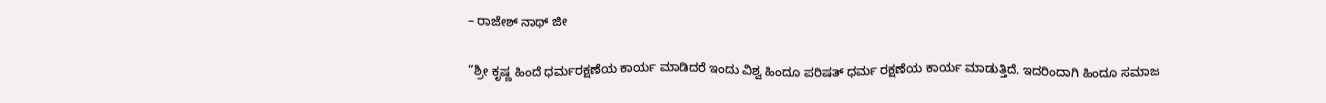– ರಾಜೇಶ್ ನಾಥ್ ಜೀ

“ಶ್ರೀ ಕೃಷ್ಣ ಹಿಂದೆ ಧರ್ಮರಕ್ಷಣೆಯ ಕಾರ್ಯ ಮಾಡಿದರೆ ಇಂದು ವಿಶ್ವ ಹಿಂದೂ ಪರಿಷತ್ ಧರ್ಮ ರಕ್ಷಣೆಯ ಕಾರ್ಯ ಮಾಡುತ್ತಿದೆ. ಇದರಿಂದಾಗಿ ಹಿಂದೂ ಸಮಾಜ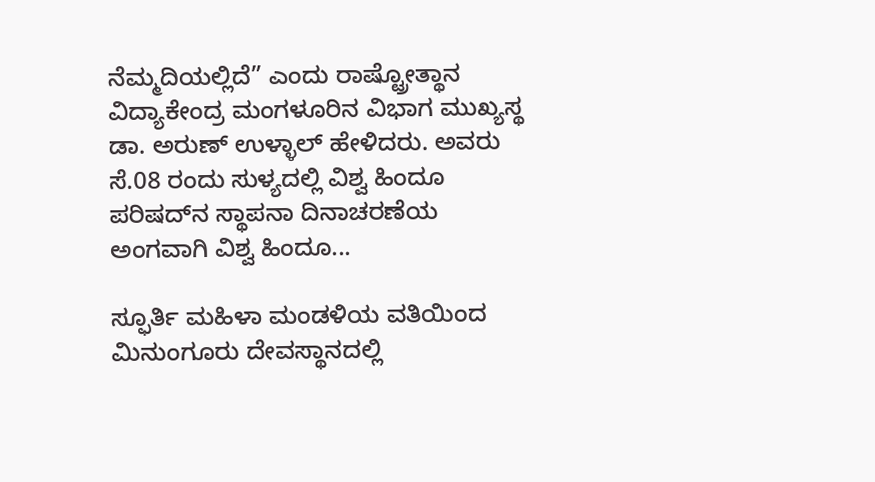ನೆಮ್ಮದಿಯಲ್ಲಿದೆ” ಎಂದು ರಾಷ್ಟ್ರೋತ್ಥಾನ ವಿದ್ಯಾಕೇಂದ್ರ ಮಂಗಳೂರಿನ ವಿಭಾಗ ಮುಖ್ಯಸ್ಥ ಡಾ. ಅರುಣ್ ಉಳ್ಳಾಲ್ ಹೇಳಿದರು. ಅವರು ಸೆ.08 ರಂದು ಸುಳ್ಯದಲ್ಲಿ ವಿಶ್ವ ಹಿಂದೂ ಪರಿಷದ್‌ನ ಸ್ಥಾಪನಾ ದಿನಾಚರಣೆಯ ಅಂಗವಾಗಿ ವಿಶ್ವ ಹಿಂದೂ...

ಸ್ಫೂರ್ತಿ ಮಹಿಳಾ ಮಂಡಳಿಯ ವತಿಯಿಂದ ಮಿನುಂಗೂರು ದೇವಸ್ಥಾನದಲ್ಲಿ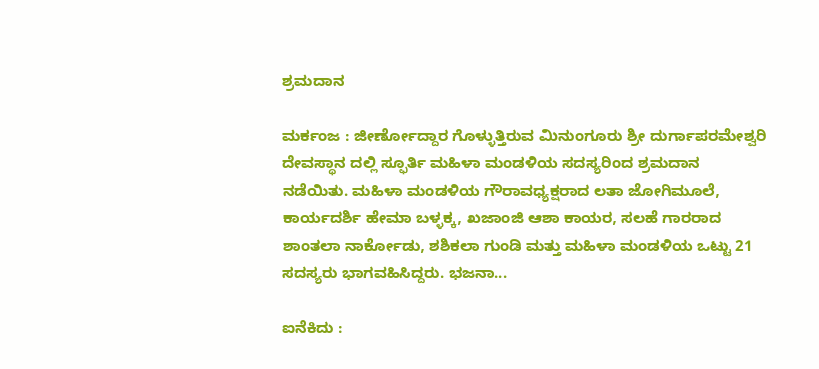ಶ್ರಮದಾನ

ಮರ್ಕಂಜ : ಜೀರ್ಣೋದ್ದಾರ ಗೊಳ್ಳುತ್ತಿರುವ ಮಿನುಂಗೂರು ಶ್ರೀ ದುರ್ಗಾಪರಮೇಶ್ವರಿ ದೇವಸ್ಥಾನ ದಲ್ಲಿ ಸ್ಫೂರ್ತಿ ಮಹಿಳಾ ಮಂಡಳಿಯ ಸದಸ್ಯರಿಂದ ಶ್ರಮದಾನ ನಡೆಯಿತು. ಮಹಿಳಾ ಮಂಡಳಿಯ ಗೌರಾವಧ್ಯಕ್ಷರಾದ ಲತಾ ಜೋಗಿಮೂಲೆ, ಕಾರ್ಯದರ್ಶಿ ಹೇಮಾ ಬಳ್ಳಕ್ಕ, ಖಜಾಂಜಿ ಆಶಾ ಕಾಯರ, ಸಲಹೆ ಗಾರರಾದ ಶಾಂತಲಾ ನಾರ್ಕೋಡು, ಶಶಿಕಲಾ ಗುಂಡಿ ಮತ್ತು ಮಹಿಳಾ ಮಂಡಳಿಯ ಒಟ್ಟು 21 ಸದಸ್ಯರು ಭಾಗವಹಿಸಿದ್ದರು. ಭಜನಾ...

ಐನೆಕಿದು :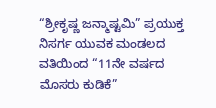“ಶ್ರೀಕೃಷ್ಣ ಜನ್ಮಾಷ್ಟಮಿ” ಪ್ರಯುಕ್ತ ನಿಸರ್ಗ ಯುವಕ ಮಂಡಲದ ವತಿಯಿಂದ “11ನೇ ವರ್ಷದ ಮೊಸರು ಕುಡಿಕೆ”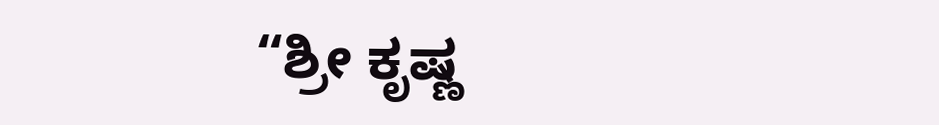“ಶ್ರೀ ಕೃಷ್ಣ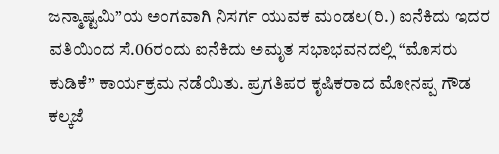ಜನ್ಮಾಷ್ಟಮಿ”ಯ ಅಂಗವಾಗಿ ನಿಸರ್ಗ ಯುವಕ ಮಂಡಲ(ರಿ.) ಐನೆಕಿದು ಇದರ ವತಿಯಿಂದ ಸೆ.06ರಂದು ಐನೆಕಿದು ಅಮೃತ ಸಭಾಭವನದಲ್ಲಿ “ಮೊಸರು ಕುಡಿಕೆ” ಕಾರ್ಯಕ್ರಮ ನಡೆಯಿತು. ಪ್ರಗತಿಪರ ಕೃಷಿಕರಾದ ಮೋನಪ್ಪ ಗೌಡ ಕಲ್ಕಜೆ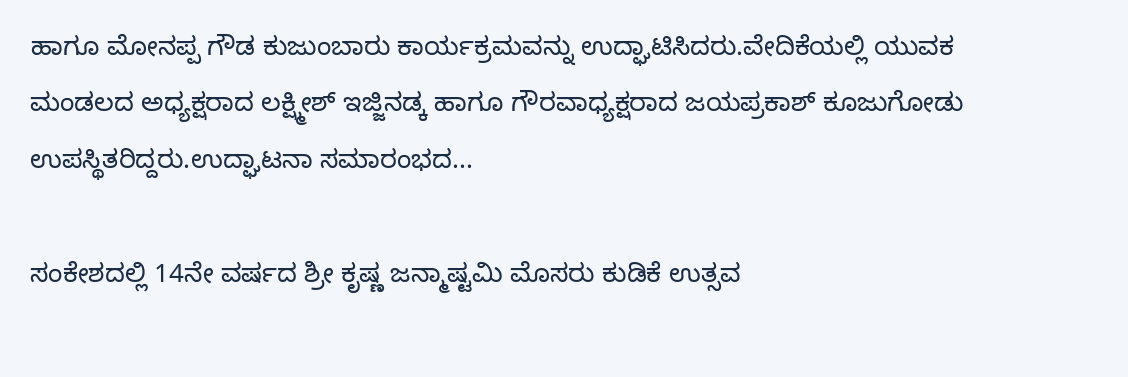ಹಾಗೂ ಮೋನಪ್ಪ ಗೌಡ ಕುಜುಂಬಾರು ಕಾರ್ಯಕ್ರಮವನ್ನು ಉದ್ಘಾಟಿಸಿದರು.ವೇದಿಕೆಯಲ್ಲಿ ಯುವಕ ಮಂಡಲದ ಅಧ್ಯಕ್ಷರಾದ ಲಕ್ಷ್ಮೀಶ್ ಇಜ್ಜಿನಡ್ಕ ಹಾಗೂ ಗೌರವಾಧ್ಯಕ್ಷರಾದ ಜಯಪ್ರಕಾಶ್ ಕೂಜುಗೋಡು ಉಪಸ್ಥಿತರಿದ್ದರು.ಉದ್ಘಾಟನಾ ಸಮಾರಂಭದ...

ಸಂಕೇಶದಲ್ಲಿ 14ನೇ ವರ್ಷದ ಶ್ರೀ ಕೃಷ್ಣ ಜನ್ಮಾಷ್ಟಮಿ ಮೊಸರು ಕುಡಿಕೆ ಉತ್ಸವ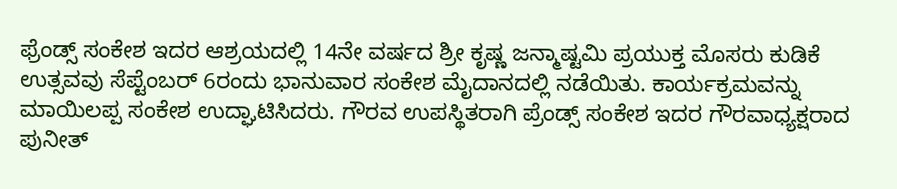ಫ್ರೆಂಡ್ಸ್ ಸಂಕೇಶ ಇದರ ಆಶ್ರಯದಲ್ಲಿ 14ನೇ ವರ್ಷದ ಶ್ರೀ ಕೃಷ್ಣ ಜನ್ಮಾಷ್ಟಮಿ ಪ್ರಯುಕ್ತ ಮೊಸರು ಕುಡಿಕೆ ಉತ್ಸವವು ಸೆಪ್ಟೆಂಬರ್ 6ರಂದು ಭಾನುವಾರ ಸಂಕೇಶ ಮೈದಾನದಲ್ಲಿ ನಡೆಯಿತು. ಕಾರ್ಯಕ್ರಮವನ್ನು ಮಾಯಿಲಪ್ಪ ಸಂಕೇಶ ಉದ್ಘಾಟಿಸಿದರು. ಗೌರವ ಉಪಸ್ಥಿತರಾಗಿ ಪ್ರೆಂಡ್ಸ್ ಸಂಕೇಶ ಇದರ ಗೌರವಾಧ್ಯಕ್ಷರಾದ ಪುನೀತ್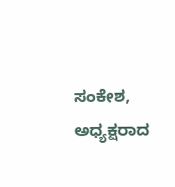ಸಂಕೇಶ, ಅಧ್ಯಕ್ಷರಾದ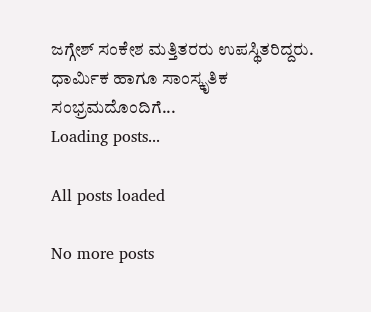ಜಗ್ಗೇಶ್ ಸಂಕೇಶ ಮತ್ತಿತರರು ಉಪಸ್ಥಿತರಿದ್ದರು. ಧಾರ್ಮಿಕ ಹಾಗೂ ಸಾಂಸ್ಕೃತಿಕ ಸಂಭ್ರಮದೊಂದಿಗೆ...
Loading posts...

All posts loaded

No more posts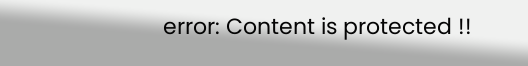error: Content is protected !!